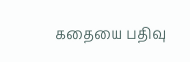கதையை பதிவு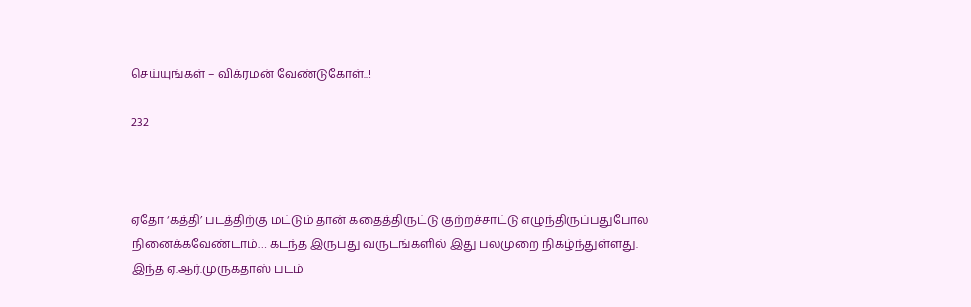செய்யுங்கள் – விக்ரமன் வேண்டுகோள்..!

232



ஏதோ ‘கத்தி’ படத்திற்கு மட்டும் தான் கதைத்திருட்டு குற்றச்சாட்டு எழுந்திருப்பதுபோல நினைக்கவேண்டாம்… கடந்த இருபது வருடங்களில் இது பலமுறை நிகழ்ந்துள்ளது. இந்த ஏ.ஆர்.முருகதாஸ் படம்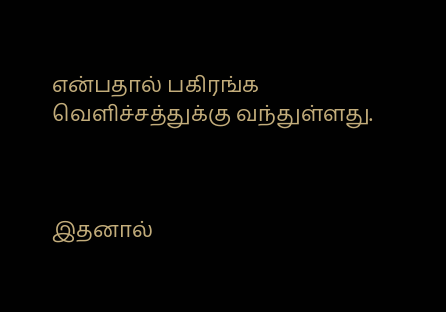என்பதால் பகிரங்க வெளிச்சத்துக்கு வந்துள்ளது.



இதனால்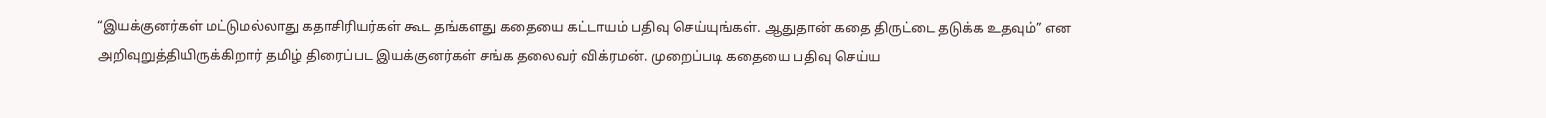“இயக்குனர்கள் மட்டுமல்லாது கதாசிரியர்கள் கூட தங்களது கதையை கட்டாயம் பதிவு செய்யுங்கள். ஆதுதான் கதை திருட்டை தடுக்க உதவும்” என அறிவுறுத்தியிருக்கிறார் தமிழ் திரைப்பட இயக்குனர்கள் சங்க தலைவர் விக்ரமன். முறைப்படி கதையை பதிவு செய்ய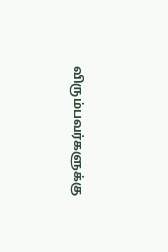விரும்பவர்களுக்கு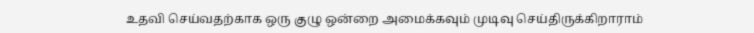உதவி செய்வதற்காக ஒரு குழு ஒன்றை அமைக்கவும் முடிவு செய்திருக்கிறாராம்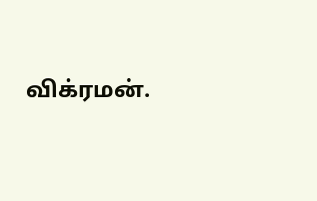விக்ரமன்.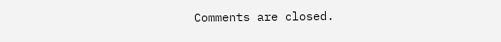Comments are closed.